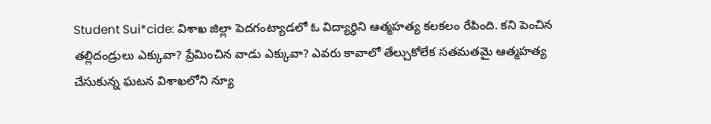Student Sui*cide: విశాఖ జిల్లా పెదగంట్యాడలో ఓ విద్యార్ధిని ఆత్మహత్య కలకలం రేపింది. కని పెంచిన తల్లిదండ్రులు ఎక్కువా? ప్రేమించిన వాడు ఎక్కువా? ఎవరు కావాలో తేల్చుకోలేక సతమతమై ఆత్మహత్య చేసుకున్న ఘటన విశాఖలోని న్యూ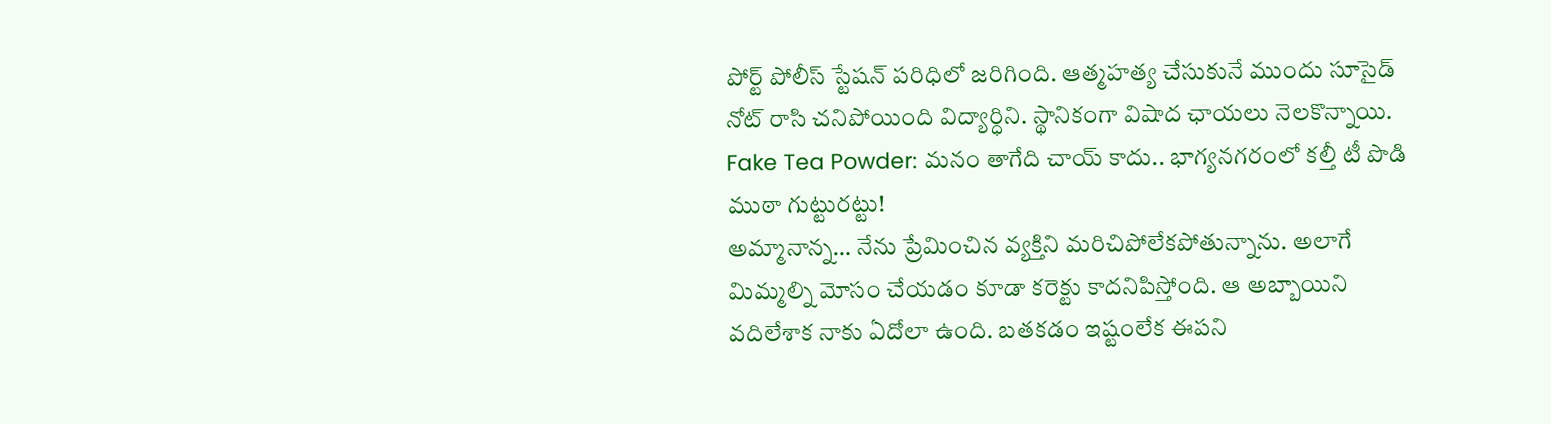పోర్ట్ పోలీస్ స్టేషన్ పరిధిలో జరిగింది. ఆత్మహత్య చేసుకునే ముందు సూసైడ్ నోట్ రాసి చనిపోయింది విద్యార్ధిని. స్థానికంగా విషాద ఛాయలు నెలకొన్నాయి.
Fake Tea Powder: మనం తాగేది చాయ్ కాదు.. భాగ్యనగరంలో కల్తీ టీ పొడి ముఠా గుట్టురట్టు!
అమ్మానాన్న… నేను ప్రేమించిన వ్యక్తిని మరిచిపోలేకపోతున్నాను. అలాగే మిమ్మల్ని మోసం చేయడం కూడా కరెక్టు కాదనిపిస్తోంది. ఆ అబ్బాయిని వదిలేశాక నాకు ఏదోలా ఉంది. బతకడం ఇష్టంలేక ఈపని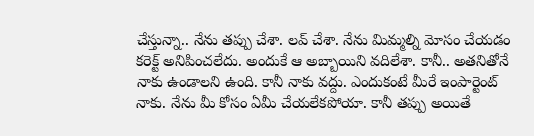చేస్తున్నా.. నేను తప్పు చేశా. లవ్ చేశా. నేను మిమ్మల్ని మోసం చేయడం కరెక్ట్ అనిపించలేదు. అందుకే ఆ అబ్బాయిని వదిలేశా. కానీ.. అతనితోనే నాకు ఉండాలని ఉంది. కానీ నాకు వద్దు. ఎందుకంటే మీరే ఇంపార్టెంట్ నాకు. నేను మీ కోసం ఏమీ చేయలేకపోయా. కానీ తప్పు అయితే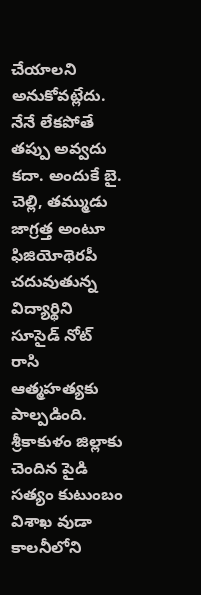చేయాలని అనుకోవట్లేదు. నేనే లేకపోతే తప్పు అవ్వదు కదా. అందుకే బై. చెల్లి, తమ్ముడు జాగ్రత్త అంటూ ఫిజియోథెరపీ చదువుతున్న విద్యార్థిని సూసైడ్ నోట్ రాసి ఆత్మహత్యకు పాల్పడింది.
శ్రీకాకుళం జిల్లాకు చెందిన పైడి సత్యం కుటుంబం విశాఖ వుడా కాలనీలోని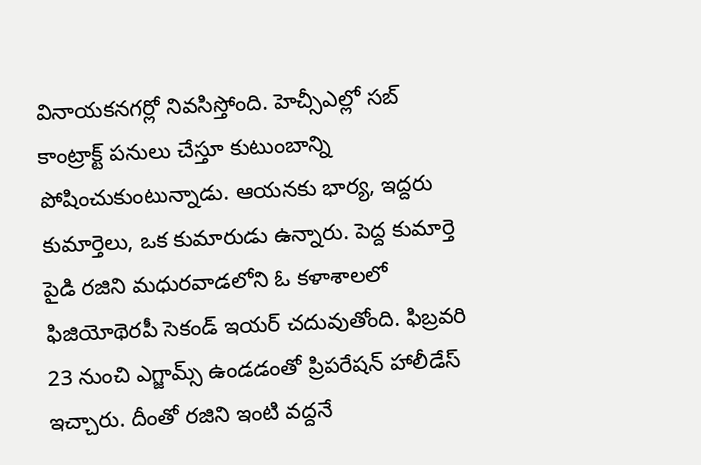వినాయకనగర్లో నివసిస్తోంది. హెచ్సీఎల్లో సబ్ కాంట్రాక్ట్ పనులు చేస్తూ కుటుంబాన్ని పోషించుకుంటున్నాడు. ఆయనకు భార్య, ఇద్దరు కుమార్తెలు, ఒక కుమారుడు ఉన్నారు. పెద్ద కుమార్తె పైడి రజిని మధురవాడలోని ఓ కళాశాలలో ఫిజియోథెరపీ సెకండ్ ఇయర్ చదువుతోంది. ఫిబ్రవరి 23 నుంచి ఎగ్జామ్స్ ఉండడంతో ప్రిపరేషన్ హాలీడేస్ ఇచ్చారు. దీంతో రజిని ఇంటి వద్దనే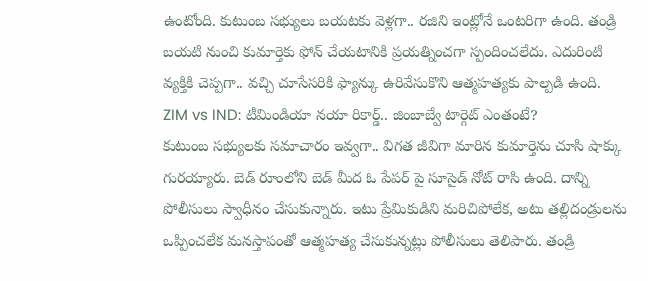ఉంటోంది. కుటుంబ సభ్యులు బయటకు వెళ్లగా.. రజిని ఇంట్లోనే ఒంటరిగా ఉంది. తండ్రి బయటి నుంచి కుమార్తెకు ఫోన్ చేయటానికి ప్రయత్నించగా స్పందించలేదు. ఎదురింటి వ్యక్తికి చెప్పగా.. వచ్చి చూసేసరికి ఫ్యాన్కు ఉరివేసుకొని ఆత్మహత్యకు పాల్పడి ఉంది.
ZIM vs IND: టీమిండియా నయా రికార్డ్.. జింబాబ్వే టార్గెట్ ఎంతంటే?
కుటుంబ సభ్యులకు సమాచారం ఇవ్వగా.. విగత జీవిగా మారిన కుమార్తెను చూసి షాక్కు గురయ్యారు. బెడ్ రూంలోని బెడ్ మీద ఓ పేపర్ పై సూసైడ్ నోట్ రాసి ఉంది. దాన్ని పోలీసులు స్వాధీనం చేసుకున్నారు. ఇటు ప్రేమికుడిని మరిచిపోలేక, అటు తల్లిదండ్రులను ఒప్పించలేక మనస్తాపంతో ఆత్మహత్య చేసుకున్నట్లు పోలీసులు తెలిపారు. తండ్రి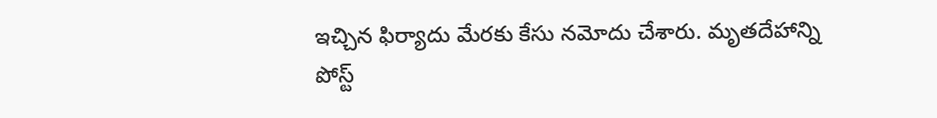ఇచ్చిన ఫిర్యాదు మేరకు కేసు నమోదు చేశారు. మృతదేహాన్ని పోస్ట్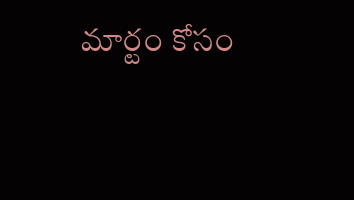మార్టం కోసం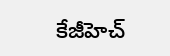కేజీహెచ్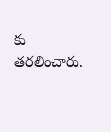కు తరలించారు.